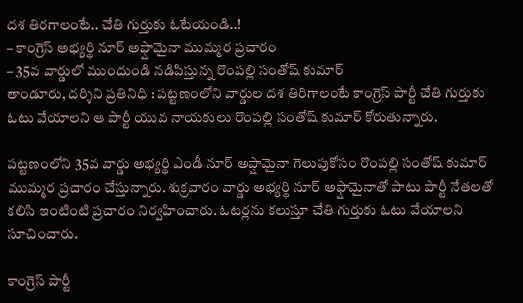దశ తిరగాలంటే.. చేతి గుర్తుకు ఓటేయండి..!
– కాంగ్రెస్ అభ్యర్థి నూర్ అఫ్షామైనా ముమ్మర ప్రచారం
– 35వ వార్డులో ముందుండి నడిపిస్తున్న రొంపల్లి సంతోష్ కుమార్
తాండూరు, దర్శిని ప్రతినిధి : పట్టణంలోని వార్డుల దశ తిరిగాలంటే కాంగ్రెస్ పార్టీ చేతి గుర్తుకు ఓటు వేయాలని ఆ పార్టీ యువ నాయకులు రొంపల్లి సంతోష్ కుమార్ కోరుతున్నారు.

పట్టణంలోని 35వ వార్డు అభ్యర్థి ఎండీ నూర్ అప్షామైనా గెలుపుకోసం రొంపల్లి సంతోష్ కుమార్ ముమ్మర ప్రచారం చేస్తున్నారు. శుక్రవారం వార్డు అభ్యర్థి నూర్ అఫ్షామైనాతో పాటు పార్టీ నేతలతో కలిసి ఇంటింటి ప్రచారం నిర్వహించారు. ఓటర్లను కలుస్తూ చేతి గుర్తుకు ఓటు వేయాలని సూచించారు.

కాంగ్రెస్ పార్టీ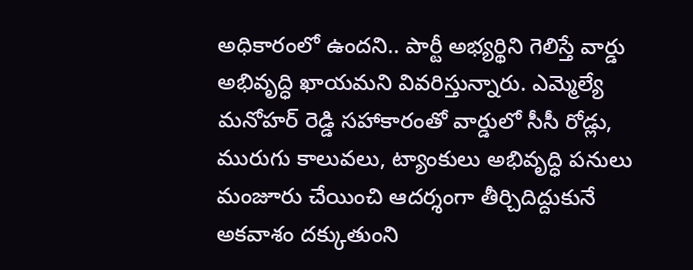అధికారంలో ఉందని.. పార్టీ అభ్యర్థిని గెలిస్తే వార్డు అభివృద్ధి ఖాయమని వివరిస్తున్నారు. ఎమ్మెల్యే మనోహర్ రెడ్డి సహాకారంతో వార్డులో సీసీ రోడ్లు, మురుగు కాలువలు, ట్యాంకులు అభివృద్ధి పనులు మంజూరు చేయించి ఆదర్శంగా తీర్చిదిద్దుకునే అకవాశం దక్కుతుంని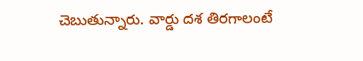చెబుతున్నారు. వార్డు దశ తిరగాలంటే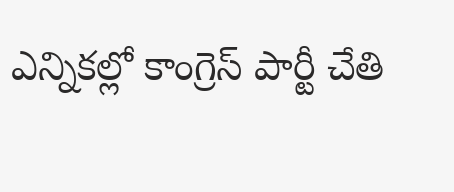ఎన్నికల్లో కాంగ్రెస్ పార్టీ చేతి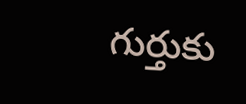గుర్తుకు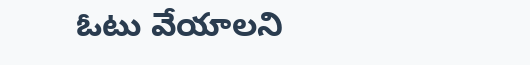ఓటు వేయాలని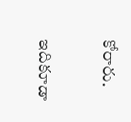కోరారు.

ఇదికూడా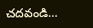చదవండి…